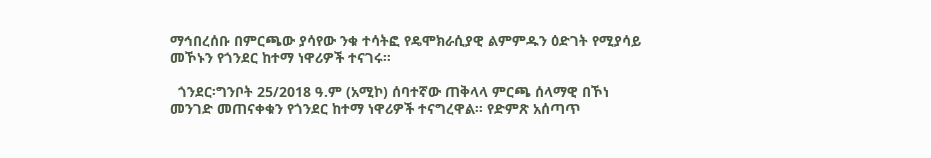ማኅበረሰቡ በምርጫው ያሳየው ንቁ ተሳትፎ የዴሞክራሲያዊ ልምምዱን ዕድገት የሚያሳይ መኾኑን የጎንደር ከተማ ነዋሪዎች ተናገሩ።

  ጎንደር፡ግንቦት 25/2018 ዓ.ም (አሚኮ) ሰባተኛው ጠቅላላ ምርጫ ሰላማዊ በኾነ መንገድ መጠናቀቁን የጎንደር ከተማ ነዋሪዎች ተናግረዋል። የድምጽ አሰጣጥ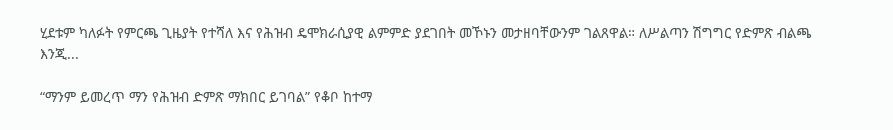ሂደቱም ካለፉት የምርጫ ጊዜያት የተሻለ እና የሕዝብ ዴሞክራሲያዊ ልምምድ ያደገበት መኾኑን መታዘባቸውንም ገልጸዋል። ለሥልጣን ሽግግር የድምጽ ብልጫ እንጂ...

“ማንም ይመረጥ ማን የሕዝብ ድምጽ ማክበር ይገባል” የቆቦ ከተማ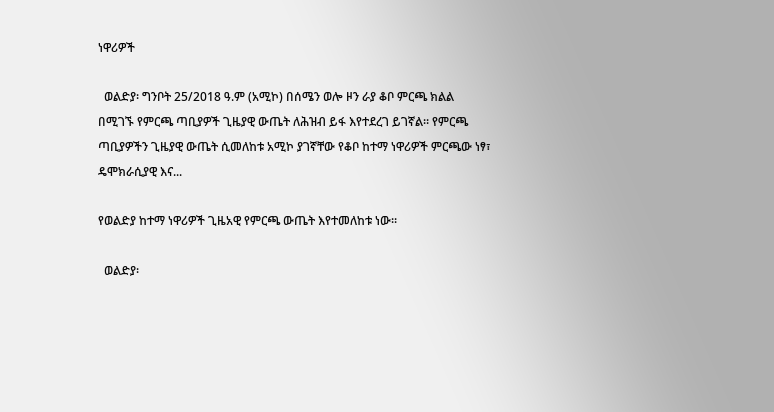ነዋሪዎች

  ወልድያ፡ ግንቦት 25/2018 ዓ.ም (አሚኮ) በሰሜን ወሎ ዞን ራያ ቆቦ ምርጫ ክልል በሚገኙ የምርጫ ጣቢያዎች ጊዜያዊ ውጤት ለሕዝብ ይፋ እየተደረገ ይገኛል። የምርጫ ጣቢያዎችን ጊዜያዊ ውጤት ሲመለከቱ አሚኮ ያገኛቸው የቆቦ ከተማ ነዋሪዎች ምርጫው ነፃ፣ ዴሞክራሲያዊ እና...

የወልድያ ከተማ ነዋሪዎች ጊዜአዊ የምርጫ ውጤት እየተመለከቱ ነው።

  ወልድያ፡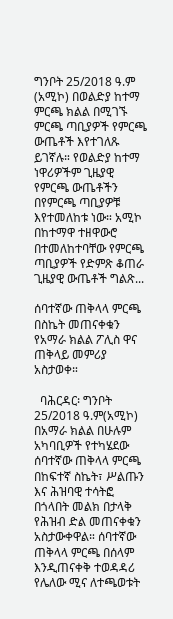ግንቦት 25/2018 ዓ.ም (አሚኮ) በወልድያ ከተማ ምርጫ ክልል በሚገኙ ምርጫ ጣቢያዎች የምርጫ ውጤቶች እየተገለጹ ይገኛሉ። የወልድያ ከተማ ነዋሪዎችም ጊዜያዊ የምርጫ ውጤቶችን በየምርጫ ጣቢያዎቹ እየተመለከቱ ነው። አሚኮ በከተማዋ ተዘዋውሮ በተመለከተባቸው የምርጫ ጣቢያዎች የድምጽ ቆጠራ ጊዜያዊ ውጤቶች ግልጽ...

ሰባተኛው ጠቅላላ ምርጫ በስኬት መጠናቀቁን የአማራ ክልል ፖሊስ ዋና ጠቅላይ መምሪያ አስታወቀ።

  ባሕርዳር፡ ግንቦት 25/2018 ዓ.ም(አሚኮ) በአማራ ክልል በሁሉም አካባቢዎች የተካሄደው ሰባተኛው ጠቅላላ ምርጫ በከፍተኛ ስኬት፣ ሥልጡን እና ሕዝባዊ ተሳትፎ በጎላበት መልክ በታላቅ የሕዝብ ድል መጠናቀቁን አስታውቀዋል። ሰባተኛው ጠቅላላ ምርጫ በሰላም እንዲጠናቀቅ ተወዳዳሪ የሌለው ሚና ለተጫወቱት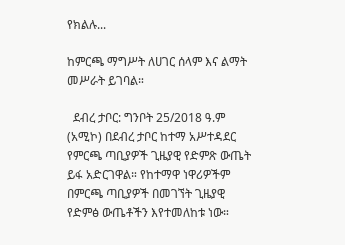የክልሉ...

ከምርጫ ማግሥት ለሀገር ሰላም እና ልማት መሥራት ይገባል።

  ደብረ ታቦር: ግንቦት 25/2018 ዓ.ም (አሚኮ) በደብረ ታቦር ከተማ አሥተዳደር የምርጫ ጣቢያዎች ጊዜያዊ የድምጽ ውጤት ይፋ አድርገዋል። የከተማዋ ነዋሪዎችም በምርጫ ጣቢያዎች በመገኘት ጊዜያዊ የድምፅ ውጤቶችን እየተመለከቱ ነው።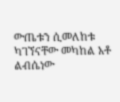ውጤቱን ሲመለከቱ ካገኘናቸው መካከል አቶ ልብሴነው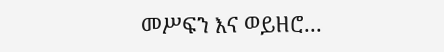መሥፍን እና ወይዘሮ...